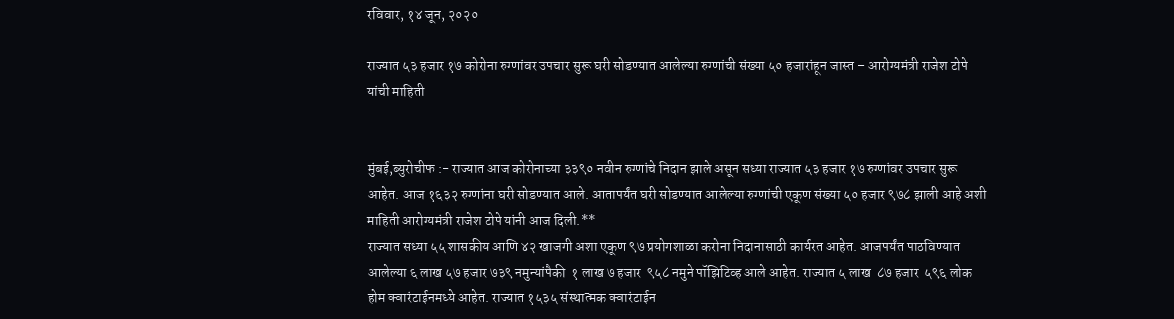रविवार, १४ जून, २०२०

राज्यात ५३ हजार १७ कोरोना रुग्णांवर उपचार सुरू घरी सोडण्यात आलेल्या रुग्णांची संख्या ५० हजारांहून जास्त – आरोग्यमंत्री राजेश टोपे यांची माहिती


मुंबई,ब्युरोचीफ :- राज्यात आज कोरोनाच्या ३३९० नवीन रुग्णांचे निदान झाले असून सध्या राज्यात ५३ हजार १७ रुग्णांवर उपचार सुरू आहेत. आज १६३२ रुग्णांना घरी सोडण्यात आले. आतापर्यंत घरी सोडण्यात आलेल्या रुग्णांची एकूण संख्या ५० हजार ९७८ झाली आहे अशी  माहिती आरोग्यमंत्री राजेश टोपे यांनी आज दिली.**
राज्यात सध्या ५५ शासकीय आणि ४२ खाजगी अशा एकूण ९७ प्रयोगशाळा करोना निदानासाठी कार्यरत आहेत. आजपर्यंत पाठविण्यात आलेल्या ६ लाख ५७ हजार ७३९ नमुन्यांपैकी  १ लाख ७ हजार  ९५८ नमुने पॉझिटिव्ह आले आहेत. राज्यात ५ लाख  ८७ हजार  ५९६ लोक होम क्वारंटाईनमध्ये आहेत. राज्यात १५३५ संस्थात्मक क्वारंटाईन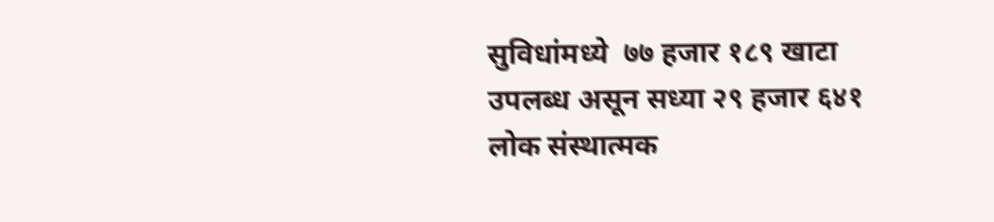सुविधांमध्ये  ७७ हजार १८९ खाटा उपलब्ध असून सध्या २९ हजार ६४१ लोक संस्थात्मक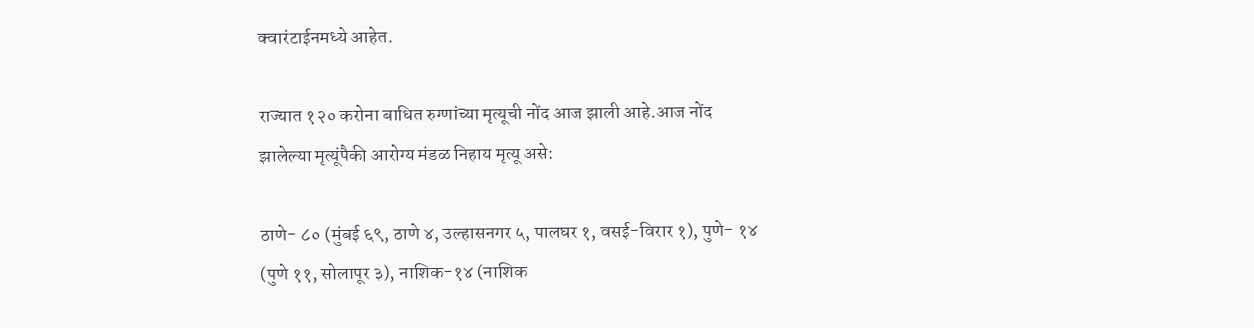क्वारंटाईनमध्ये आहेत.

राज्यात १२० करोना बाधित रुग्णांच्या मृत्यूची नोंद आज झाली आहे.आज नोंद झालेल्या मृत्यूंपैकी आरोग्य मंडळ निहाय मृत्यू असे:

ठाणे- ८० (मुंबई ६९, ठाणे ४, उल्हासनगर ५, पालघर १, वसई-विरार १), पुणे- १४ (पुणे ११, सोलापूर ३), नाशिक-१४ (नाशिक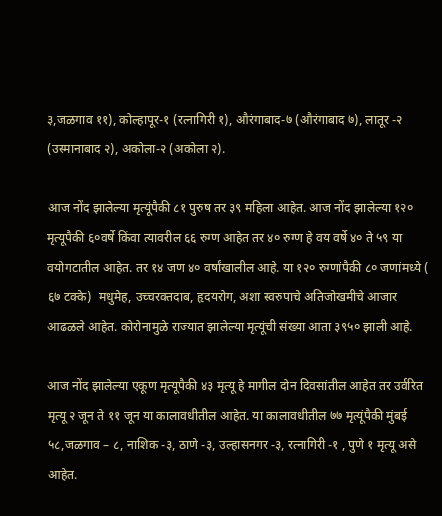३,जळगाव ११), कोल्हापूर-१ (रत्नागिरी १), औरंगाबाद-७ (औरंगाबाद ७), लातूर -२ (उस्मानाबाद २), अकोला-२ (अकोला २).

आज नोंद झालेल्या मृत्यूंपैकी ८१ पुरुष तर ३९ महिला आहेत. आज नोंद झालेल्या १२० मृत्यूपैकी ६०वर्षे किंवा त्यावरील ६६ रुग्ण आहेत तर ४० रुग्ण हे वय वर्षे ४० ते ५९ या वयोगटातील आहेत. तर १४ जण ४० वर्षांखालील आहे. या १२० रुग्णांपैकी ८० जणांमध्ये ( ६७ टक्के)  मधुमेह, उच्चरक्तदाब, हृदयरोग, अशा स्वरुपाचे अतिजोखमीचे आजार आढळले आहेत. कोरोनामुळे राज्यात झालेल्या मृत्यूंची संख्या आता ३९५० झाली आहे.

आज नोंद झालेल्या एकूण मृत्यूपैकी ४३ मृत्यू हे मागील दोन दिवसांतील आहेत तर उर्वरित मृत्यू २ जून ते ११ जून या कालावधीतील आहेत. या कालावधीतील ७७ मृत्यूंपैकी मुंबई ५८,जळगाव – ८, नाशिक -३, ठाणे -३, उल्हासनगर -३, रत्नागिरी -१ , पुणे १ मृत्यू असे आहेत.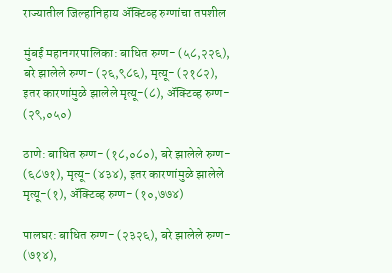राज्यातील जिल्हानिहाय ॲक्टिव्ह रुग्णांचा तपशील

मुंबई महानगरपालिका: बाधित रुग्ण- (५८,२२६), बरे झालेले रुग्ण- (२६,९८६), मृत्यू- (२१८२), इतर कारणांमुळे झालेले मृत्यू-(८), ॲक्टिव्ह रुग्ण- (२९,०५०)

ठाणे: बाधित रुग्ण- (१८,०८०), बरे झालेले रुग्ण- (६८७१), मृत्यू- (४३४), इतर कारणांमुळे झालेले मृत्यू-(१), ॲक्टिव्ह रुग्ण- (१०,७७४)

पालघर: बाधित रुग्ण- (२३२६), बरे झालेले रुग्ण- (७१४),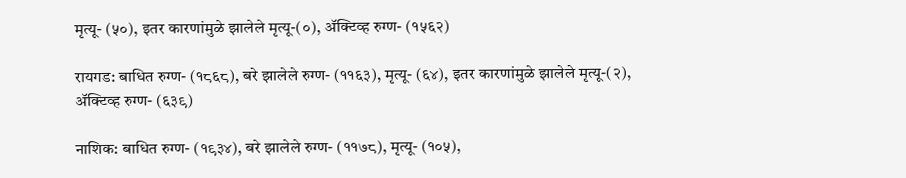मृत्यू- (५०), इतर कारणांमुळे झालेले मृत्यू-(०), ॲक्टिव्ह रुग्ण- (१५६२)

रायगड: बाधित रुग्ण- (१८६८), बरे झालेले रुग्ण- (११६३), मृत्यू- (६४), इतर कारणांमुळे झालेले मृत्यू-(२), ॲक्टिव्ह रुग्ण- (६३९)

नाशिक: बाधित रुग्ण- (१९३४), बरे झालेले रुग्ण- (११७८), मृत्यू- (१०५),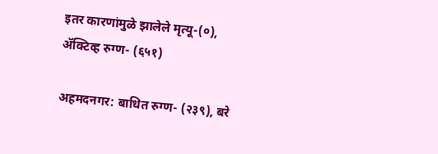इतर कारणांमुळे झालेले मृत्यू-(०), ॲक्टिव्ह रुग्ण- (६५१)

अहमदनगर: बाधित रुग्ण- (२३९), बरे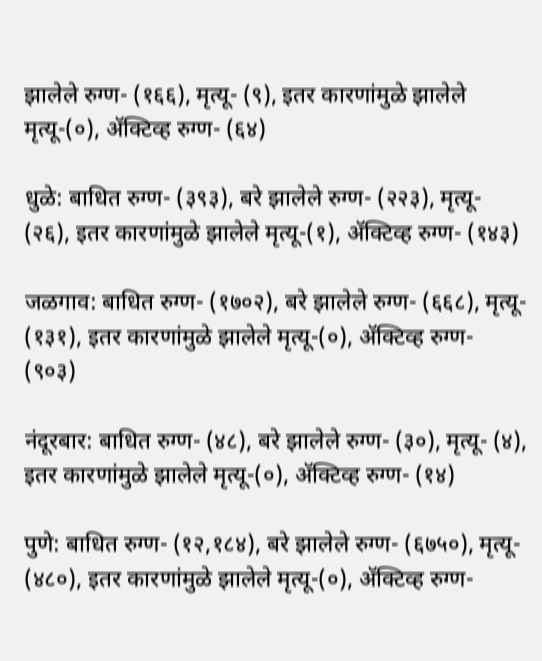झालेले रुग्ण- (१६६), मृत्यू- (९), इतर कारणांमुळे झालेले मृत्यू-(०), ॲक्टिव्ह रुग्ण- (६४)

धुळे: बाधित रुग्ण- (३९३), बरे झालेले रुग्ण- (२२३), मृत्यू- (२६), इतर कारणांमुळे झालेले मृत्यू-(१), ॲक्टिव्ह रुग्ण- (१४३)

जळगाव: बाधित रुग्ण- (१७०२), बरे झालेले रुग्ण- (६६८), मृत्यू- (१३१), इतर कारणांमुळे झालेले मृत्यू-(०), ॲक्टिव्ह रुग्ण- (९०३)

नंदूरबार: बाधित रुग्ण- (४८), बरे झालेले रुग्ण- (३०), मृत्यू- (४), इतर कारणांमुळे झालेले मृत्यू-(०), ॲक्टिव्ह रुग्ण- (१४)

पुणे: बाधित रुग्ण- (१२,१८४), बरे झालेले रुग्ण- (६७५०), मृत्यू- (४८०), इतर कारणांमुळे झालेले मृत्यू-(०), ॲक्टिव्ह रुग्ण-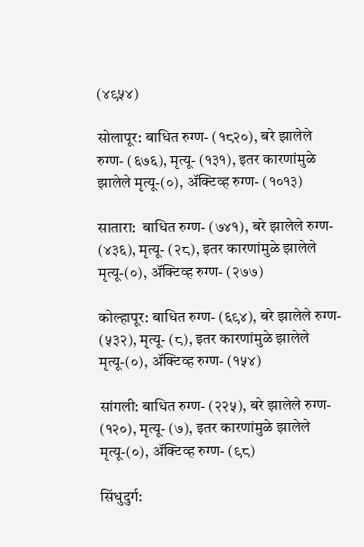(४९५४)

सोलापूर: बाधित रुग्ण- (१८२०), बरे झालेले रुग्ण- (६७६), मृत्यू- (१३१), इतर कारणांमुळे झालेले मृत्यू-(०), ॲक्टिव्ह रुग्ण- (१०१३)

सातारा:  बाधित रुग्ण- (७४१), बरे झालेले रुग्ण- (४३६), मृत्यू- (२८), इतर कारणांमुळे झालेले मृत्यू-(०), ॲक्टिव्ह रुग्ण- (२७७)

कोल्हापूर: बाधित रुग्ण- (६९४), बरे झालेले रुग्ण- (५३२), मृत्यू- (८), इतर कारणांमुळे झालेले मृत्यू-(०), ॲक्टिव्ह रुग्ण- (१५४)

सांगली: बाधित रुग्ण- (२२५), बरे झालेले रुग्ण- (१२०), मृत्यू- (७), इतर कारणांमुळे झालेले मृत्यू-(०), ॲक्टिव्ह रुग्ण- (९८)

सिंधुदुर्ग: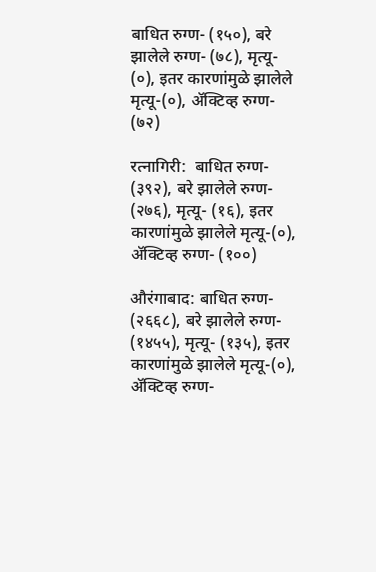बाधित रुग्ण- (१५०), बरे झालेले रुग्ण- (७८), मृत्यू- (०), इतर कारणांमुळे झालेले मृत्यू-(०), ॲक्टिव्ह रुग्ण- (७२)

रत्नागिरी:  बाधित रुग्ण- (३९२), बरे झालेले रुग्ण- (२७६), मृत्यू- (१६), इतर कारणांमुळे झालेले मृत्यू-(०), ॲक्टिव्ह रुग्ण- (१००)

औरंगाबाद: बाधित रुग्ण- (२६६८), बरे झालेले रुग्ण- (१४५५), मृत्यू- (१३५), इतर कारणांमुळे झालेले मृत्यू-(०), ॲक्टिव्ह रुग्ण-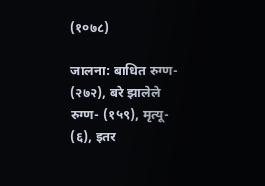(१०७८)

जालना: बाधित रुग्ण- (२७२), बरे झालेले रुग्ण- (१५९), मृत्यू- (६), इतर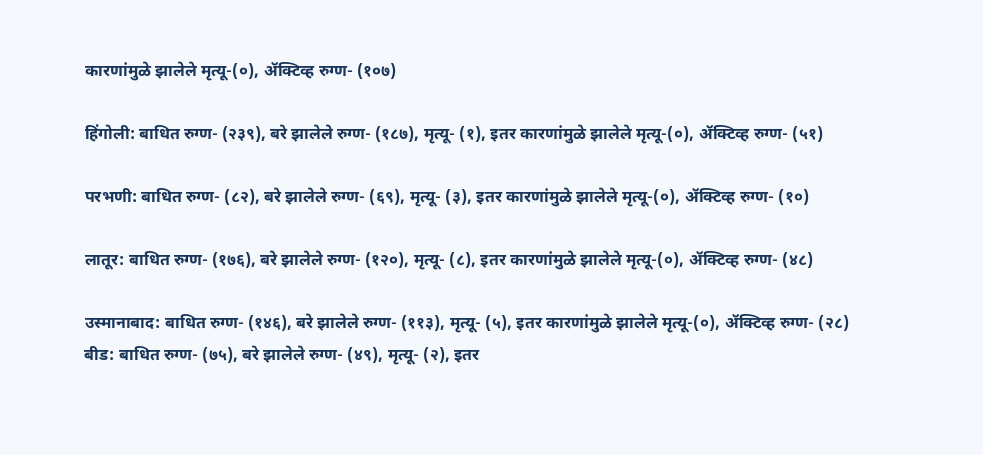कारणांमुळे झालेले मृत्यू-(०), ॲक्टिव्ह रुग्ण- (१०७)

हिंगोली: बाधित रुग्ण- (२३९), बरे झालेले रुग्ण- (१८७), मृत्यू- (१), इतर कारणांमुळे झालेले मृत्यू-(०), ॲक्टिव्ह रुग्ण- (५१)

परभणी: बाधित रुग्ण- (८२), बरे झालेले रुग्ण- (६९), मृत्यू- (३), इतर कारणांमुळे झालेले मृत्यू-(०), ॲक्टिव्ह रुग्ण- (१०)

लातूर: बाधित रुग्ण- (१७६), बरे झालेले रुग्ण- (१२०), मृत्यू- (८), इतर कारणांमुळे झालेले मृत्यू-(०), ॲक्टिव्ह रुग्ण- (४८)

उस्मानाबाद: बाधित रुग्ण- (१४६), बरे झालेले रुग्ण- (११३), मृत्यू- (५), इतर कारणांमुळे झालेले मृत्यू-(०), ॲक्टिव्ह रुग्ण- (२८)
बीड: बाधित रुग्ण- (७५), बरे झालेले रुग्ण- (४९), मृत्यू- (२), इतर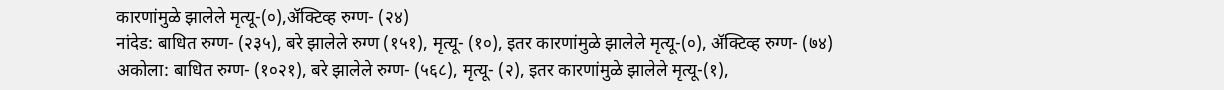कारणांमुळे झालेले मृत्यू-(०),ॲक्टिव्ह रुग्ण- (२४)
नांदेड: बाधित रुग्ण- (२३५), बरे झालेले रुग्ण (१५१), मृत्यू- (१०), इतर कारणांमुळे झालेले मृत्यू-(०), ॲक्टिव्ह रुग्ण- (७४)
अकोला: बाधित रुग्ण- (१०२१), बरे झालेले रुग्ण- (५६८), मृत्यू- (२), इतर कारणांमुळे झालेले मृत्यू-(१),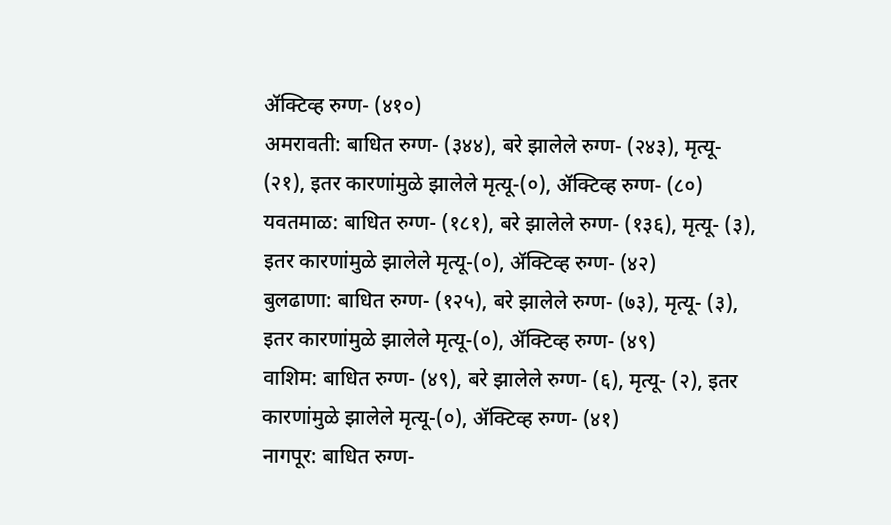ॲक्टिव्ह रुग्ण- (४१०)
अमरावती: बाधित रुग्ण- (३४४), बरे झालेले रुग्ण- (२४३), मृत्यू- (२१), इतर कारणांमुळे झालेले मृत्यू-(०), ॲक्टिव्ह रुग्ण- (८०)
यवतमाळ: बाधित रुग्ण- (१८१), बरे झालेले रुग्ण- (१३६), मृत्यू- (३), इतर कारणांमुळे झालेले मृत्यू-(०), ॲक्टिव्ह रुग्ण- (४२)
बुलढाणा: बाधित रुग्ण- (१२५), बरे झालेले रुग्ण- (७३), मृत्यू- (३), इतर कारणांमुळे झालेले मृत्यू-(०), ॲक्टिव्ह रुग्ण- (४९)
वाशिम: बाधित रुग्ण- (४९), बरे झालेले रुग्ण- (६), मृत्यू- (२), इतर कारणांमुळे झालेले मृत्यू-(०), ॲक्टिव्ह रुग्ण- (४१)
नागपूर: बाधित रुग्ण-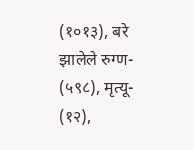(१०१३), बरे झालेले रुग्ण- (५९८), मृत्यू- (१२),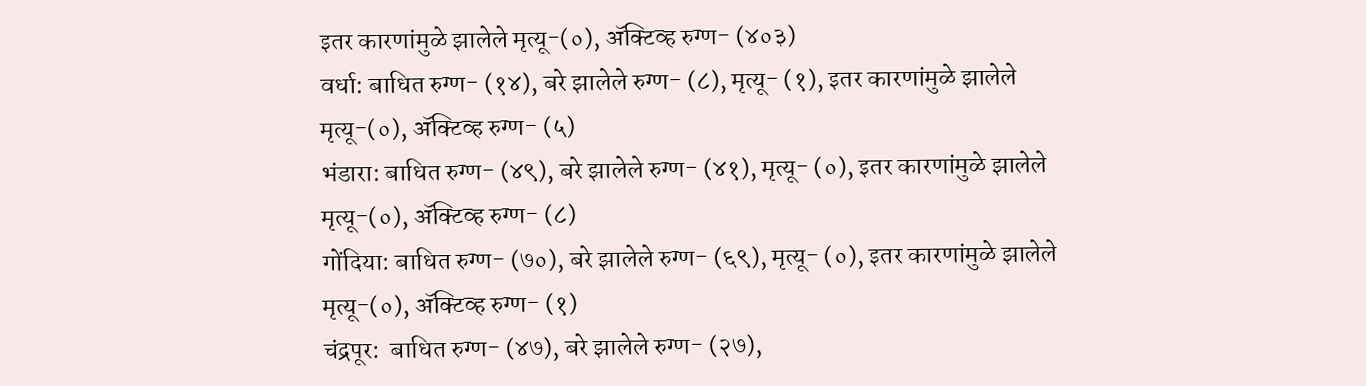इतर कारणांमुळे झालेले मृत्यू-(०), ॲक्टिव्ह रुग्ण- (४०३)
वर्धा: बाधित रुग्ण- (१४), बरे झालेले रुग्ण- (८), मृत्यू- (१), इतर कारणांमुळे झालेले मृत्यू-(०), ॲक्टिव्ह रुग्ण- (५)
भंडारा: बाधित रुग्ण- (४९), बरे झालेले रुग्ण- (४१), मृत्यू- (०), इतर कारणांमुळे झालेले मृत्यू-(०), ॲक्टिव्ह रुग्ण- (८)
गोंदिया: बाधित रुग्ण- (७०), बरे झालेले रुग्ण- (६९), मृत्यू- (०), इतर कारणांमुळे झालेले मृत्यू-(०), ॲक्टिव्ह रुग्ण- (१)
चंद्रपूर:  बाधित रुग्ण- (४७), बरे झालेले रुग्ण- (२७),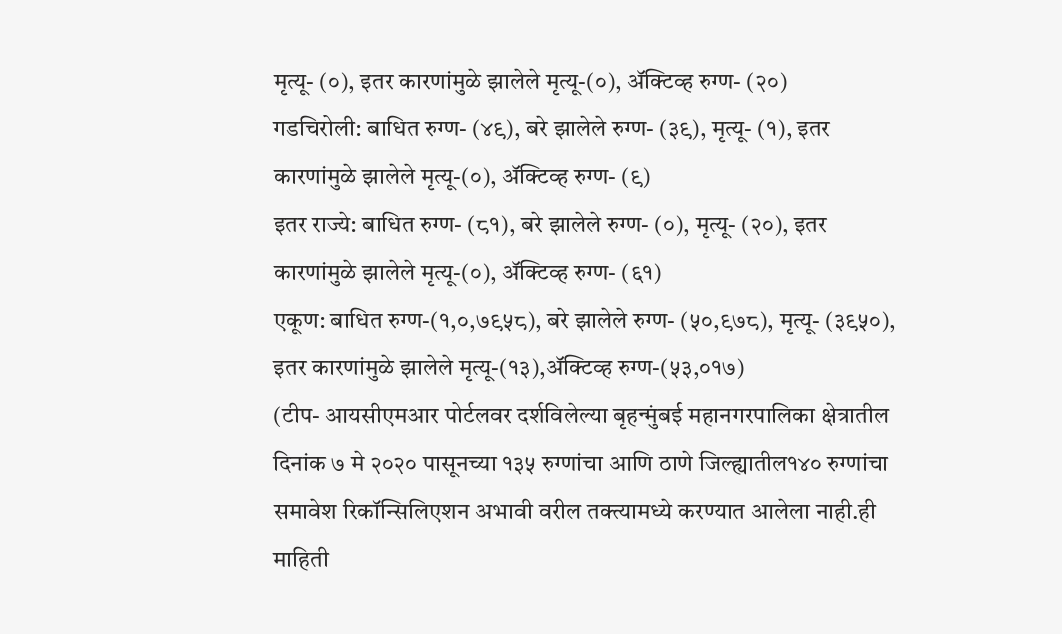मृत्यू- (०), इतर कारणांमुळे झालेले मृत्यू-(०), ॲक्टिव्ह रुग्ण- (२०)
गडचिरोली: बाधित रुग्ण- (४९), बरे झालेले रुग्ण- (३९), मृत्यू- (१), इतर कारणांमुळे झालेले मृत्यू-(०), ॲक्टिव्ह रुग्ण- (९)
इतर राज्ये: बाधित रुग्ण- (८१), बरे झालेले रुग्ण- (०), मृत्यू- (२०), इतर कारणांमुळे झालेले मृत्यू-(०), ॲक्टिव्ह रुग्ण- (६१)
एकूण: बाधित रुग्ण-(१,०,७९५८), बरे झालेले रुग्ण- (५०,९७८), मृत्यू- (३९५०), इतर कारणांमुळे झालेले मृत्यू-(१३),ॲक्टिव्ह रुग्ण-(५३,०१७)
(टीप- आयसीएमआर पोर्टलवर दर्शविलेल्या बृहन्मुंबई महानगरपालिका क्षेत्रातील दिनांक ७ मे २०२० पासूनच्या १३५ रुग्णांचा आणि ठाणे जिल्ह्यातील१४० रुग्णांचा समावेश रिकॉन्सिलिएशन अभावी वरील तक्त्यामध्ये करण्यात आलेला नाही.ही माहिती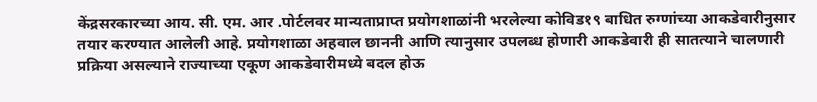केंद्रसरकारच्या आय. सी. एम. आर .पोर्टलवर मान्यताप्राप्त प्रयोगशाळांनी भरलेल्या कोविड१९ बाधित रुग्णांच्या आकडेवारीनुसार तयार करण्यात आलेली आहे. प्रयोगशाळा अहवाल छाननी आणि त्यानुसार उपलब्ध होणारी आकडेवारी ही सातत्याने चालणारी प्रक्रिया असल्याने राज्याच्या एकूण आकडेवारीमध्ये बदल होऊ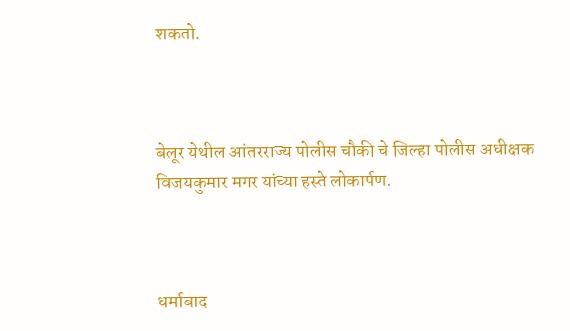शकतो.



बेलूर येथील आंतरराज्य पोलीस चौकी चे जिल्हा पोलीस अधीक्षक विजयकुमार मगर यांच्या हस्ते लोकार्पण.



धर्माबाद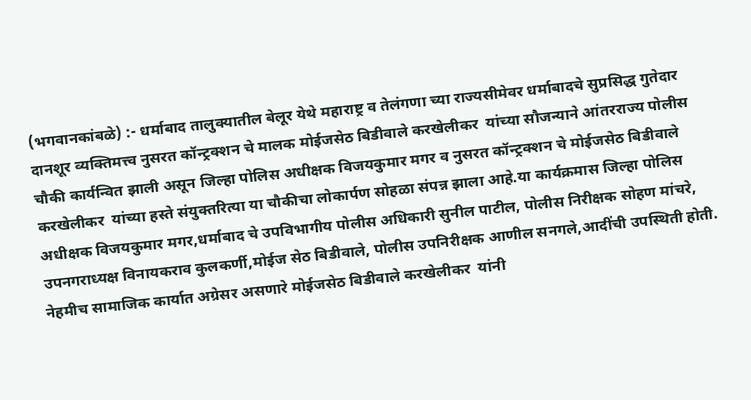(भगवानकांबळे) :- धर्माबाद तालुक्यातील बेलूर येथे महाराष्ट्र व तेलंगणा च्या राज्यसीमेवर धर्माबादचे सुप्रसिद्ध गुतेदार दानशूर व्यक्तिमत्त्व नुसरत कॉन्ट्रक्शन चे मालक मोईजसेठ बिडीवाले करखेलीकर  यांच्या सौजन्याने आंतरराज्य पोलीस चौकी कार्यन्वित झाली असून जिल्हा पोलिस अधीक्षक विजयकुमार मगर व नुसरत कॉन्ट्रक्शन चे मोईजसेठ बिडीवाले करखेलीकर  यांच्या हस्ते संयुक्तरित्या या चौकीचा लोकार्पण सोहळा संपन्न झाला आहे.या कार्यक्रमास जिल्हा पोलिस अधीक्षक विजयकुमार मगर,धर्माबाद चे उपविभागीय पोलीस अधिकारी सुनील पाटील, पोलीस निरीक्षक सोहण मांचरे, उपनगराध्यक्ष विनायकराव कुलकर्णी,मोईज सेठ बिडीवाले, पोलीस उपनिरीक्षक आणील सनगले,आदींची उपस्थिती होती. नेहमीच सामाजिक कार्यात अग्रेसर असणारे मोईजसेठ बिडीवाले करखेलीकर  यांनी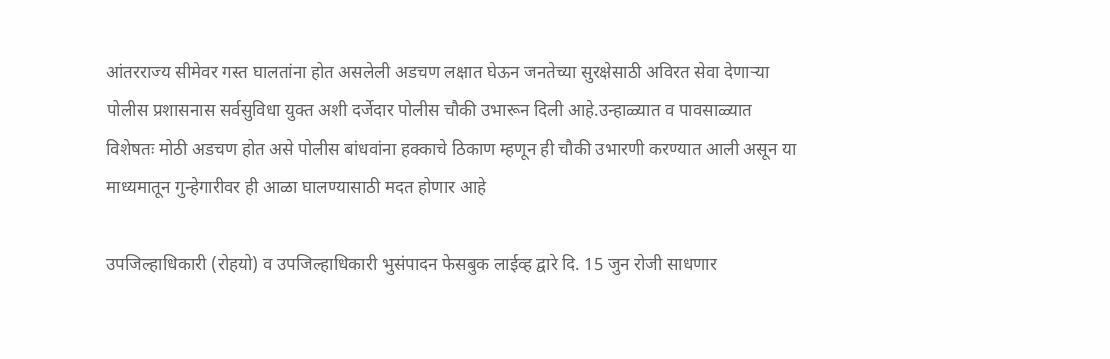आंतरराज्य सीमेवर गस्त घालतांना होत असलेली अडचण लक्षात घेऊन जनतेच्या सुरक्षेसाठी अविरत सेवा देणाऱ्या पोलीस प्रशासनास सर्वसुविधा युक्त अशी दर्जेदार पोलीस चौकी उभारून दिली आहे.उन्हाळ्यात व पावसाळ्यात विशेषतः मोठी अडचण होत असे पोलीस बांधवांना हक्काचे ठिकाण म्हणून ही चौकी उभारणी करण्यात आली असून या माध्यमातून गुन्हेगारीवर ही आळा घालण्यासाठी मदत होणार आहे

उपजिल्हाधिकारी (रोहयो) व उपजिल्हाधिकारी भुसंपादन फेसबुक लाईव्ह द्वारे दि. 15 जुन रोजी साधणार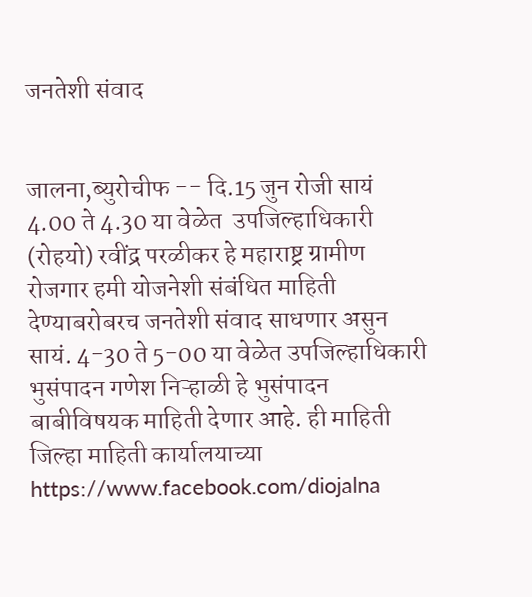जनतेशी संवाद


जालना,ब्युरोचीफ -- दि.15 जुन रोजी सायं 4.00 ते 4.30 या वेळेत  उपजिल्हाधिकारी (रोहयो) रवींद्र परळीकर हे महाराष्ट्र ग्रामीण रोजगार हमी योजनेशी संबंधित माहिती देण्याबरोबरच जनतेशी संवाद साधणार असुन सायं. 4-30 ते 5-00 या वेळेत उपजिल्हाधिकारी भुसंपादन गणेश निऱ्हाळी हे भुसंपादन बाबीविषयक माहिती देणार आहे. ही माहिती जिल्हा माहिती कार्यालयाच्या https://www.facebook.com/diojalna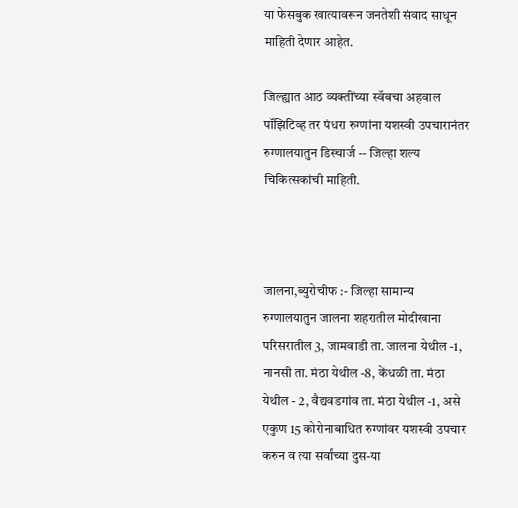या फेसबुक खात्यावरून जनतेशी संवाद साधून माहिती देणार आहेत.

जिल्ह्यात आठ व्यक्तींच्या स्वॅबचा अहवाल पॉझिटिव्ह तर पंधरा रुग्णांना यशस्वी उपचारानंतर रुग्णालयातुन डिस्चार्ज -- जिल्हा शल्य चिकित्सकांची माहिती.



जालना,ब्युरोचीफ :- जिल्हा सामान्य रुग्णालयातुन जालना शहरातील मोदीखाना परिसरातील 3, जामवाडी ता. जालना येथील -1, नानसी ता. मंठा येथील -8, केंधळी ता. मंठा येथील - 2, वैद्यवडगांव ता. मंठा येथील -1, असे एकुण 15 कोरोनाबाधित रुग्णांवर यशस्वी उपचार करुन व त्या सर्वांच्या दुस-या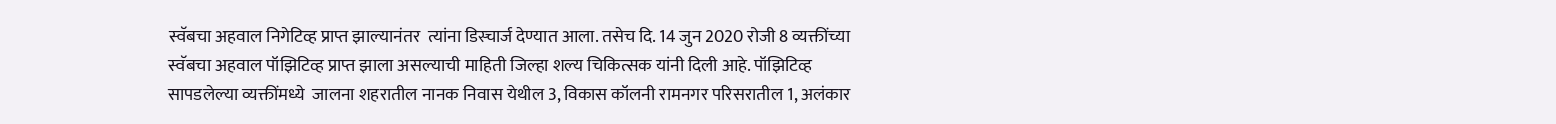स्वॅबचा अहवाल निगेटिव्ह प्राप्त झाल्यानंतर  त्यांना डिस्चार्ज देण्यात आला. तसेच दि. 14 जुन 2020 रोजी 8 व्यक्तींच्या स्वॅबचा अहवाल पॉझिटिव्ह प्राप्त झाला असल्याची माहिती जिल्हा शल्य चिकित्सक यांनी दिली आहे. पॉझिटिव्ह सापडलेल्या व्यक्तींमध्ये  जालना शहरातील नानक निवास येथील 3, विकास कॉलनी रामनगर परिसरातील 1, अलंकार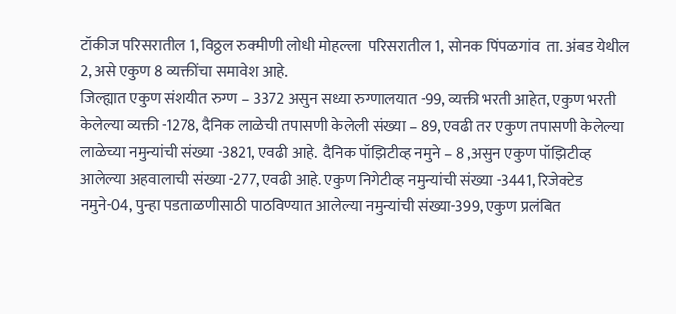टॉकीज परिसरातील 1, विठ्ठल रुक्मीणी लोधी मोहल्ला  परिसरातील 1, सोनक पिंपळगांव  ता. अंबड येथील 2, असे एकुण 8 व्यक्तींचा समावेश आहे.
जिल्ह्यात एकुण संशयीत रुग्ण – 3372 असुन सध्या रुग्णालयात -99, व्यक्ती भरती आहेत, एकुण भरती केलेल्या व्यक्ती -1278, दैनिक लाळेची तपासणी केलेली संख्या – 89, एवढी तर एकुण तपासणी केलेल्या लाळेच्या नमुन्यांची संख्या -3821, एवढी आहे.  दैनिक पॉझिटीव्ह नमुने – 8 ,असुन एकुण पॉझिटीव्ह आलेल्या अहवालाची संख्या -277, एवढी आहे. एकुण निगेटीव्ह नमुन्यांची संख्या -3441, रिजेक्टेड नमुने-04, पुन्हा पडताळणीसाठी पाठविण्यात आलेल्या नमुन्यांची संख्या-399, एकुण प्रलंबित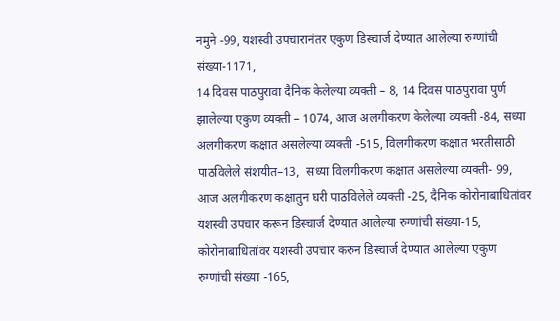नमुने -99, यशस्वी उपचारानंतर एकुण डिस्चार्ज देण्यात आलेल्या रुग्णांची संख्या-1171,
14 दिवस पाठपुरावा दैनिक केलेल्या व्यक्ती – 8, 14 दिवस पाठपुरावा पुर्ण  झालेल्या एकुण व्यक्ती – 1074, आज अलगीकरण केलेल्या व्यक्ती -84, सध्या अलगीकरण कक्षात असलेल्या व्यक्ती -515, विलगीकरण कक्षात भरतीसाठी पाठविलेले संशयीत–13,  सध्या विलगीकरण कक्षात असलेल्या व्यक्ती- 99, आज अलगीकरण कक्षातुन घरी पाठविलेले व्यक्ती -25, दैनिक कोरोनाबाधितांवर यशस्वी उपचार करून डिस्चार्ज देण्यात आलेल्या रुग्णांची संख्या-15, कोरोनाबाधितांवर यशस्वी उपचार करुन डिस्चार्ज देण्यात आलेल्या एकुण रुग्णांची संख्या -165,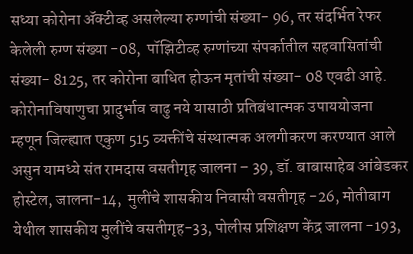सध्या कोरोना ॲक्टीव्ह असलेल्या रुग्णांची संख्या- 96, तर संदर्भित रेफर केलेली रुग्ण संख्या -08,  पॉझिटीव्ह रुग्णांच्या संपर्कातील सहवासितांची संख्या- 8125, तर कोरोना बाधित होऊन मृतांची संख्या- 08 एवढी आहे.
कोरोनाविषाणुचा प्रादुर्भाव वाढु नये यासाठी प्रतिबंधात्मक उपाययोजना म्हणून जिल्ह्यात एकुण 515 व्यक्तींचे संस्थात्मक अलगीकरण करण्यात आले असुन यामध्ये संत रामदास वसतीगृह जालना – 39, डॉ. बाबासाहेब आंबेडकर होस्टेल, जालना-14,  मुलींचे शासकीय निवासी वसतीगृह -26, मोतीबाग येथील शासकीय मुलींचे वसतीगृह-33, पोलीस प्रशिक्षण केंद्र जालना -193,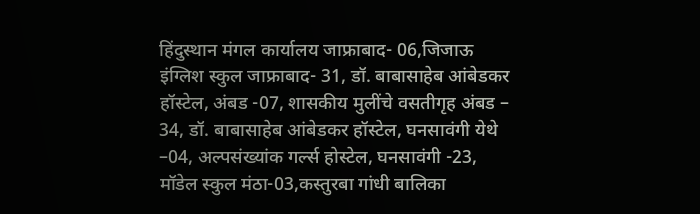हिंदुस्थान मंगल कार्यालय जाफ्राबाद- 06,जिजाऊ इंग्लिश स्कुल जाफ्राबाद- 31, डॉ. बाबासाहेब आंबेडकर हॉस्टेल, अंबड -07, शासकीय मुलींचे वसतीगृह अंबड – 34, डॉ. बाबासाहेब आंबेडकर हॉस्टेल, घनसावंगी येथे –04, अल्पसंख्यांक गर्ल्स होस्टेल, घनसावंगी -23, मॉडेल स्कुल मंठा-03,कस्तुरबा गांधी बालिका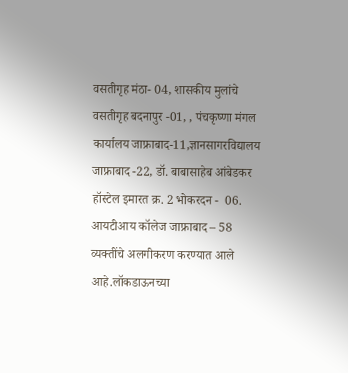वसतीगृह मंठा- 04, शासकीय मुलांचे वसतीगृह बदनापुर -01, , पंचकृष्णा मंगल कार्यालय जाफ्राबाद-11,ज्ञानसागरविद्यालय जाफ्राबाद -22, डॉ. बाबासाहेब आंबेडकर हॉस्टेल इमारत क्र. 2 भोकरदन -  06. आयटीआय कॉलेज जाफ्राबाद – 58  व्यक्तींचे अलगीकरण करण्यात आले आहे.लॉकडाऊनच्या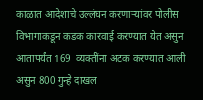काळात आदेशाचे उल्लंघन करणाऱ्यांवर पोलीस विभागाकडून कडक कारवाई करण्यात येत असुन आतापर्यंत 169  व्यक्तींना अटक करण्यात आली असुन 800 गुन्हे दाखल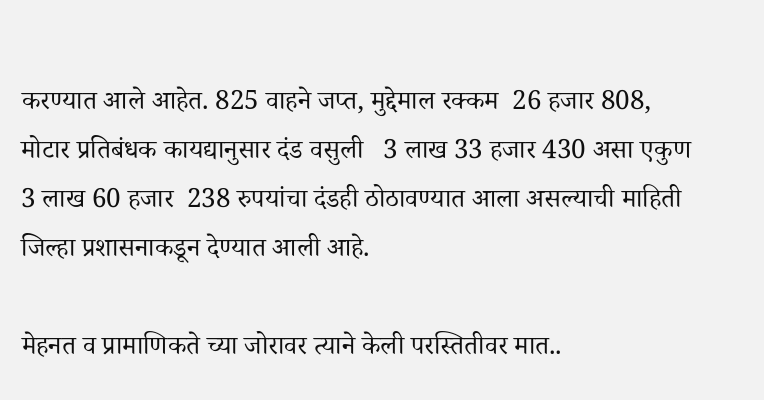करण्यात आले आहेत. 825 वाहने जप्त, मुद्देमाल रक्कम  26 हजार 808, मोटार प्रतिबंधक कायद्यानुसार दंड वसुली   3 लाख 33 हजार 430 असा एकुण 3 लाख 60 हजार  238 रुपयांचा दंडही ठोठावण्यात आला असल्याची माहिती जिल्हा प्रशासनाकडून देण्यात आली आहे.

मेहनत व प्रामाणिकते च्या जोरावर त्याने केली परस्तितीवर मात..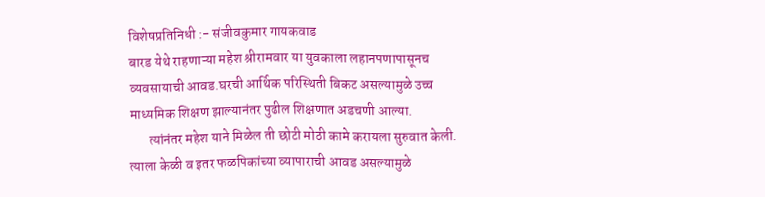विशेषप्रतिनिधी :- संजीवकुमार गायकवाड
बारड येथे राहणाऱ्या महेश श्रीरामवार या युवकाला लहानपणापासूनच व्यवसायाची आवड.घरची आर्थिक परिस्थिती बिकट असल्यामुळे उच्च माध्यमिक शिक्षण झाल्यानंतर पुढील शिक्षणात अडचणी आल्या.
       त्यांनंतर महेश याने मिळेल ती छोटी मोठी कामे करायला सुरुवात केली. त्याला केळी व इतर फळपिकांच्या व्यापाराची आवड असल्यामुळे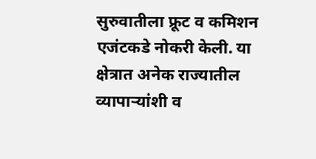सुरुवातीला फ्रूट व कमिशन एजंटकडे नोकरी केली. या क्षेत्रात अनेक राज्यातील व्यापाऱ्यांशी व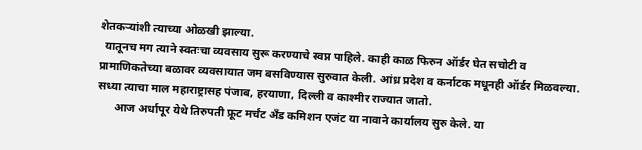शेतकऱ्यांशी त्याच्या ओळखी झाल्या.
  यातूनच मग त्याने स्वतःचा व्यवसाय सुरू करण्याचे स्वप्न पाहिले. काही काळ फिरुन ऑर्डर घेत सचोटी व प्रामाणिकतेच्या बळावर व्यवसायात जम बसविण्यास सुरुवात केली. आंध्र प्रदेश व कर्नाटक मधूनही ऑर्डर मिळवल्या. सध्या त्याचा माल महाराष्ट्रासह पंजाब, हरयाणा, दिल्ली व काश्मीर राज्यात जातो.
      आज अर्धापूर येथे तिरुपती फ्रूट मर्चंट अँड कमिशन एजंट या नावाने कार्यालय सुरु केले. या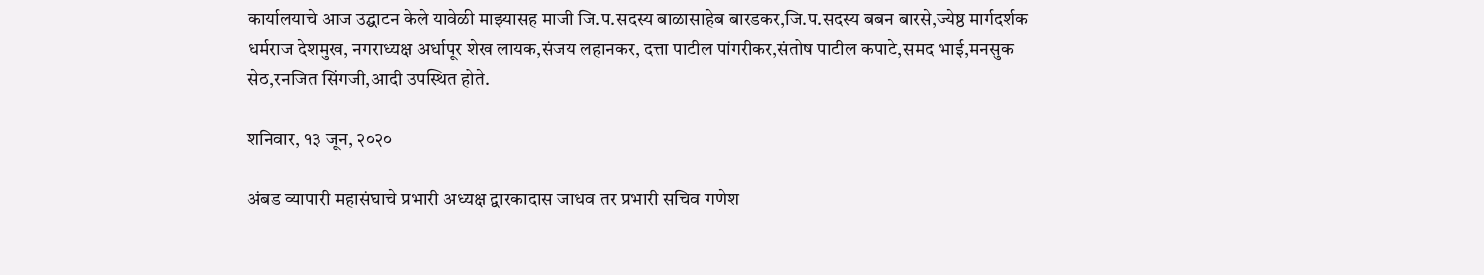कार्यालयाचे आज उद्घाटन केले यावेळी माझ्यासह माजी जि.प.सदस्य बाळासाहेब बारडकर,जि.प.सदस्य बबन बारसे,ज्येष्ठ मार्गदर्शक धर्मराज देशमुख, नगराध्यक्ष अर्धापूर शेख लायक,संजय लहानकर, दत्ता पाटील पांगरीकर,संतोष पाटील कपाटे,समद भाई,मनसुक सेठ,रनजित सिंगजी,आदी उपस्थित होते.

शनिवार, १३ जून, २०२०

अंबड व्यापारी महासंघाचे प्रभारी अध्यक्ष द्वारकादास जाधव तर प्रभारी सचिव गणेश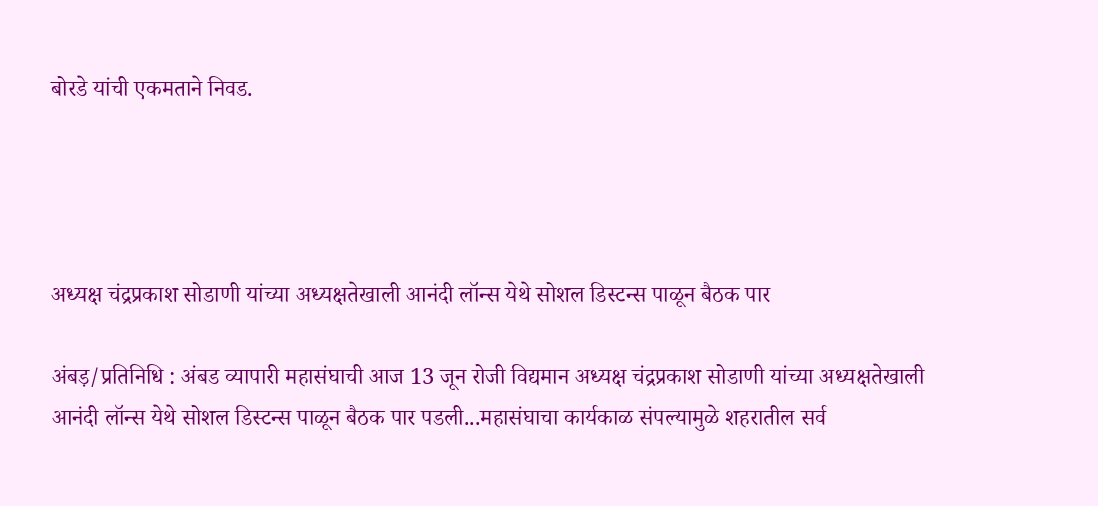बोरडे यांची एकमताने निवड.




अध्यक्ष चंद्रप्रकाश सोडाणी यांच्या अध्यक्षतेखाली आनंदी लॉन्स येथे सोशल डिस्टन्स पाळून बैठक पार

अंबड़/प्रतिनिधि : अंबड व्यापारी महासंघाची आज 13 जून रोजी विद्यमान अध्यक्ष चंद्रप्रकाश सोडाणी यांच्या अध्यक्षतेखाली आनंदी लॉन्स येथे सोशल डिस्टन्स पाळून बैठक पार पडली...महासंघाचा कार्यकाळ संपल्यामुळे शहरातील सर्व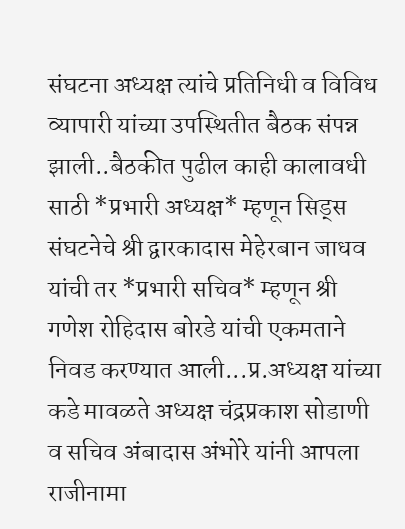संघटना अध्यक्ष त्यांचे प्रतिनिधी व विविध व्यापारी यांच्या उपस्थितीत बैठक संपन्न झाली..बैठकीत पुढील काही कालावधी साठी *प्रभारी अध्यक्ष* म्हणून सिड्स संघटनेचे श्री द्वारकादास मेहेरबान जाधव यांची तर *प्रभारी सचिव* म्हणून श्री गणेश रोहिदास बोरडे यांची एकमताने निवड करण्यात आली...प्र.अध्यक्ष यांच्या कडे मावळते अध्यक्ष चंद्रप्रकाश सोडाणी व सचिव अंबादास अंभोरे यांनी आपला राजीनामा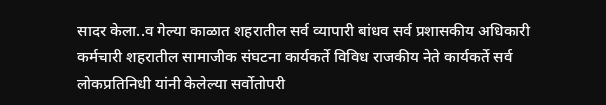सादर केला..व गेल्या काळात शहरातील सर्व व्यापारी बांधव सर्व प्रशासकीय अधिकारी कर्मचारी शहरातील सामाजीक संघटना कार्यकर्ते विविध राजकीय नेते कार्यकर्ते सर्व लोकप्रतिनिधी यांनी केलेल्या सर्वोतोपरी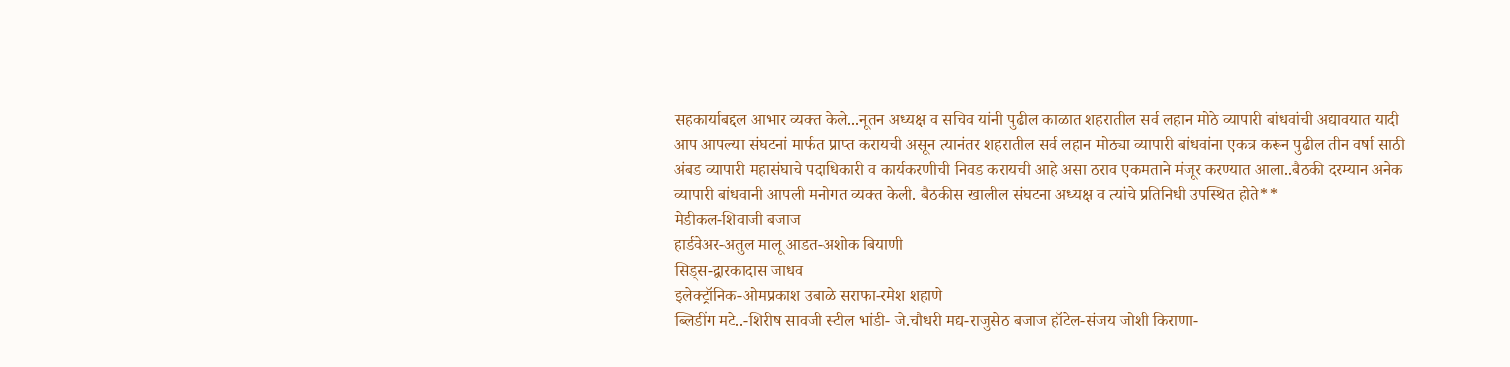सहकार्याबद्दल आभार व्यक्त केले...नूतन अध्यक्ष व सचिव यांनी पुढील काळात शहरातील सर्व लहान मोठे व्यापारी बांधवांची अद्यावयात यादी आप आपल्या संघटनां मार्फत प्राप्त करायची असून त्यानंतर शहरातील सर्व लहान मोठ्या व्यापारी बांधवांना एकत्र करून पुढील तीन वर्षा साठी अंबड व्यापारी महासंघाचे पदाधिकारी व कार्यकरणीची निवड करायची आहे असा ठराव एकमताने मंजूर करण्यात आला..बैठकी दरम्यान अनेक व्यापारी बांधवानी आपली मनोगत व्यक्त केली. बैठकीस खालील संघटना अध्यक्ष व त्यांचे प्रतिनिधी उपस्थित होते**
मेडीकल-शिवाजी बजाज
हार्डवेअर-अतुल मालू आडत-अशोक बियाणी
सिड्स-द्वारकादास जाधव
इलेक्ट्रॉनिक-ओमप्रकाश उबाळे सराफा-रमेश शहाणे
ब्लिडींग मटे..-शिरीष सावजी स्टील भांडी- जे.चौधरी मद्य-राजुसेठ बजाज हॉटेल-संजय जोशी किराणा-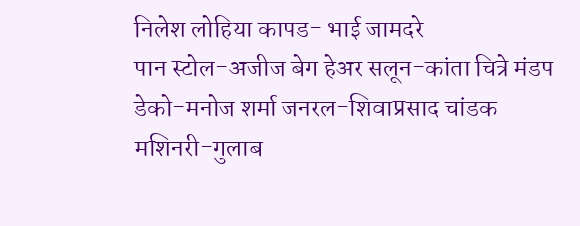निलेश लोहिया कापड- भाई जामदरे
पान स्टोल-अजीज बेग हेअर सलून-कांता चित्रे मंडप डेको-मनोज शर्मा जनरल-शिवाप्रसाद चांडक मशिनरी-गुलाब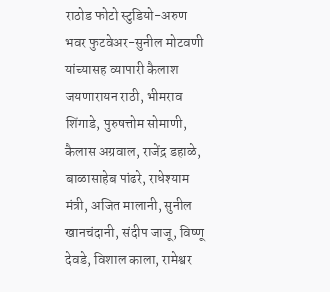राठोड फोटो स्टुडियो-अरुण भवर फुटवेअर-सुनील मोटवणी यांच्यासह व्यापारी कैलाश जयणारायन राठी, भीमराव शिंगाडे, पुरुषत्तोम सोमाणी,  कैलास अग्रवाल, राजेंद्र डहाळे, बाळासाहेब पांढरे, राधेश्याम मंत्री, अजित मालानी, सुनील खानचंदानी, संदीप जाजू, विष्णू देवडे, विशाल काला, रामेश्वर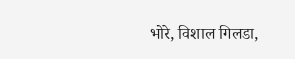भोरे, विशाल गिलडा,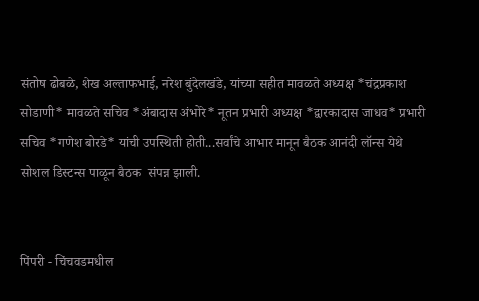संतोष ढोबळे, शेख अल्ताफभाई, नरेश बुंदेलखंडे, यांच्या सहीत मावळते अध्यक्ष *चंद्रप्रकाश सोडाणी* मावळते सचिव *अंबादास अंभोरे* नूतन प्रभारी अध्यक्ष *द्वारकादास जाधव* प्रभारी सचिव *गणेश बोरडे* यांची उपस्थिती होती...सर्वांचे आभार मानून बैठक आनंदी लॉन्स येथे सोशल डिस्टन्स पाळून बैठक  संपन्न झाली.


पिंपरी - चिंचवडमधील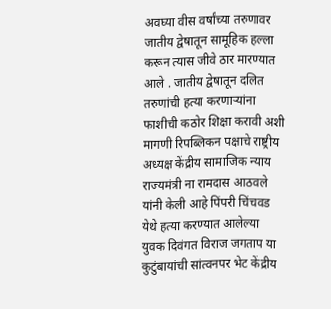अवघ्या वीस वर्षांच्या तरुणावर जातीय द्वेषातून सामूहिक हल्ला करून त्यास जीवे ठार मारण्यात आले . जातीय द्वेषातून दलित तरुणांची हत्या करणाऱ्यांना फाशीची कठोर शिक्षा करावी अशी मागणी रिपब्लिकन पक्षाचे राष्ट्रीय अध्यक्ष केंद्रीय सामाजिक न्याय राज्यमंत्री ना रामदास आठवले यांनी केली आहे पिंपरी चिंचवड येथे हत्या करण्यात आलेल्या युवक दिवंगत विराज जगताप या कुटुंबायांची सांत्वनपर भेट केंद्रीय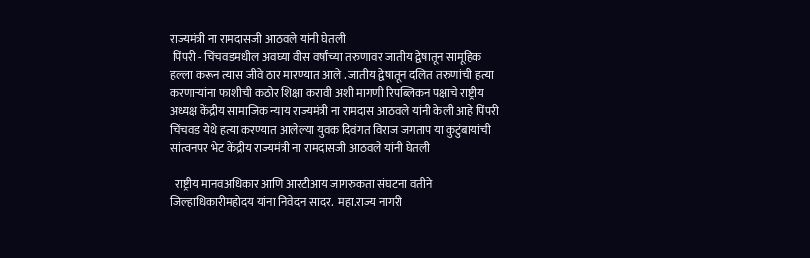राज्यमंत्री ना रामदासजी आठवले यांनी घेतली
 पिंपरी - चिंचवडमधील अवघ्या वीस वर्षांच्या तरुणावर जातीय द्वेषातून सामूहिक हल्ला करून त्यास जीवे ठार मारण्यात आले . जातीय द्वेषातून दलित तरुणांची हत्या करणाऱ्यांना फाशीची कठोर शिक्षा करावी अशी मागणी रिपब्लिकन पक्षाचे राष्ट्रीय अध्यक्ष केंद्रीय सामाजिक न्याय राज्यमंत्री ना रामदास आठवले यांनी केली आहे पिंपरी चिंचवड येथे हत्या करण्यात आलेल्या युवक दिवंगत विराज जगताप या कुटुंबायांची सांत्वनपर भेट केंद्रीय राज्यमंत्री ना रामदासजी आठवले यांनी घेतली

  राष्ट्रीय मानवअधिकार आणि आरटीआय जागरुकता संघटना वतीने जिल्हाधिकारीमहोदय यांना निवेदन सादर.  महा.राज्य नागरी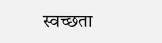स्वच्छता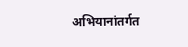अभियानांतर्गत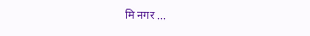मि नगर ...